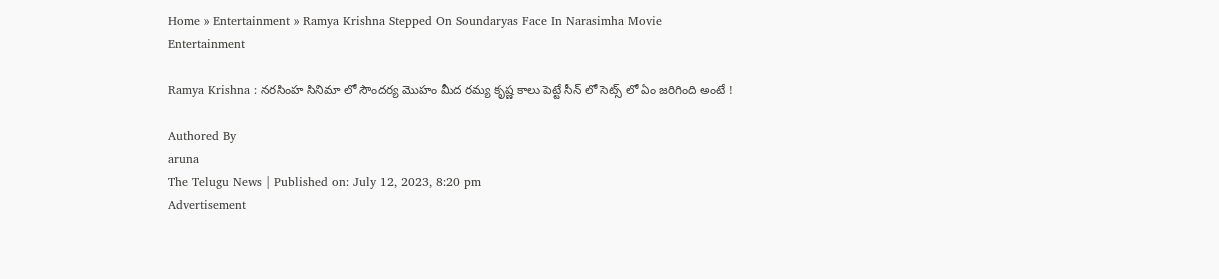Home » Entertainment » Ramya Krishna Stepped On Soundaryas Face In Narasimha Movie
Entertainment

Ramya Krishna : నరసింహ సినిమా లో సౌందర్య మొహం మీద రమ్య కృష్ణ కాలు పెట్టే సీన్ లో సెట్స్ లో ఏం జరిగింది అంటే !

Authored By
aruna
The Telugu News | Published on: July 12, 2023, 8:20 pm
Advertisement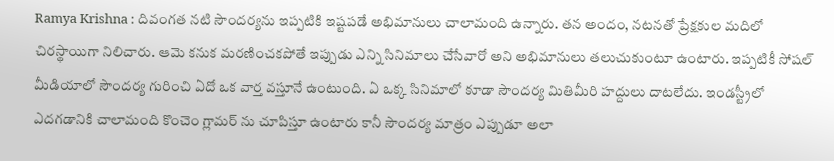Ramya Krishna : దివంగత నటి సౌందర్యను ఇప్పటికి ఇష్టపడే అభిమానులు చాలామంది ఉన్నారు. తన అందం, నటనతో ప్రేక్షకుల మదిలో చిరస్థాయిగా నిలిచారు. ఆమె కనుక మరణించకపోతే ఇప్పుడు ఎన్ని సినిమాలు చేసేవారో అని అభిమానులు తలుచుకుంటూ ఉంటారు. ఇప్పటికీ సోషల్ మీడియాలో సౌందర్య గురించి ఏదో ఒక వార్త వస్తూనే ఉంటుంది. ఏ ఒక్క సినిమాలో కూడా సౌందర్య మితిమీరి హద్దులు దాటలేదు. ఇండస్ట్రీలో ఎదగడానికి చాలామంది కొంచెం గ్లామర్ ను చూపిస్తూ ఉంటారు కానీ సౌందర్య మాత్రం ఎప్పుడూ అలా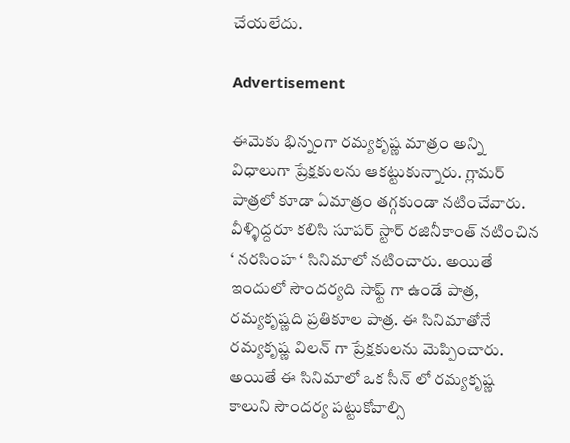చేయలేదు.

Advertisement

ఈమెకు భిన్నంగా రమ్యకృష్ణ మాత్రం అన్ని విధాలుగా ప్రేక్షకులను ఆకట్టుకున్నారు. గ్లామర్ పాత్రలో కూడా ఏమాత్రం తగ్గకుండా నటించేవారు. వీళ్ళిద్దరూ కలిసి సూపర్ స్టార్ రజినీకాంత్ నటించిన ‘ నరసింహ ‘ సినిమాలో నటించారు. అయితే ఇందులో సౌందర్యది సాఫ్ట్ గా ఉండే పాత్ర, రమ్యకృష్ణది ప్రతికూల పాత్ర. ఈ సినిమాతోనే రమ్యకృష్ణ విలన్ గా ప్రేక్షకులను మెప్పించారు. అయితే ఈ సినిమాలో ఒక సీన్ లో రమ్యకృష్ణ కాలుని సౌందర్య పట్టుకోవాల్సి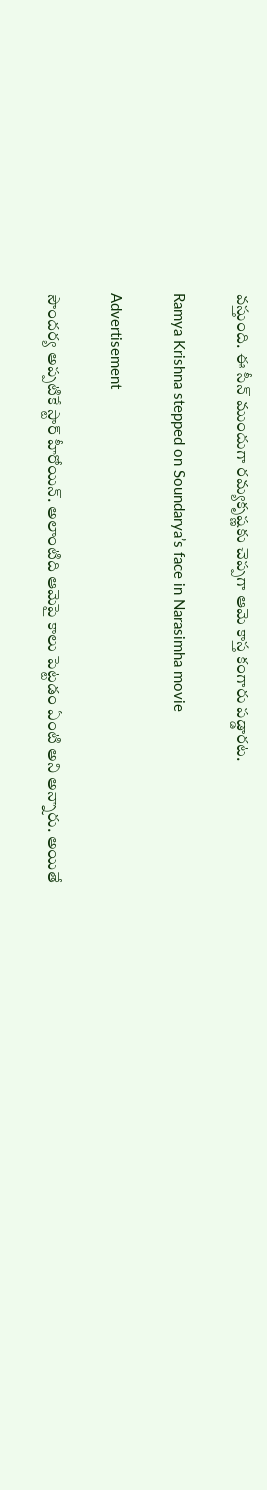వస్తుంది. ఈ సీన్ ముందుగా రమ్యకృష్ణకు చెప్పగా ఆమె కాస్త కంగారు పడ్డారట.

Ramya Krishna stepped on Soundarya’s face in Narasimha movie

Advertisement

సౌందర్య అప్పటికే స్టార్ హీరోయిన్. అలాంటిది ఆమెపై కాలు పెట్టడం ఏంటి అని అన్నారు. అయితే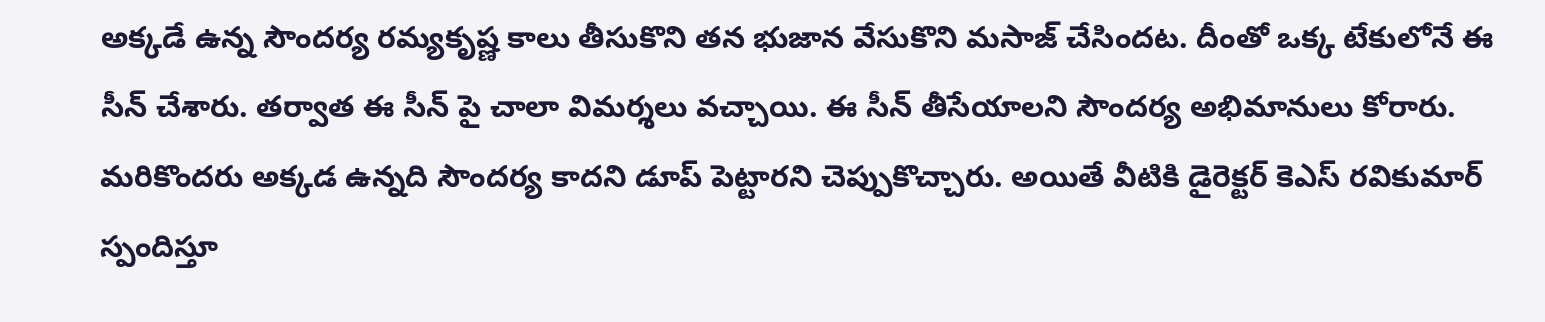అక్కడే ఉన్న సౌందర్య రమ్యకృష్ణ కాలు తీసుకొని తన భుజాన వేసుకొని మసాజ్ చేసిందట. దీంతో ఒక్క టేకులోనే ఈ సీన్ చేశారు. తర్వాత ఈ సీన్ పై చాలా విమర్శలు వచ్చాయి. ఈ సీన్ తీసేయాలని సౌందర్య అభిమానులు కోరారు. మరికొందరు అక్కడ ఉన్నది సౌందర్య కాదని డూప్ పెట్టారని చెప్పుకొచ్చారు. అయితే వీటికి డైరెక్టర్ కెఎస్ రవికుమార్ స్పందిస్తూ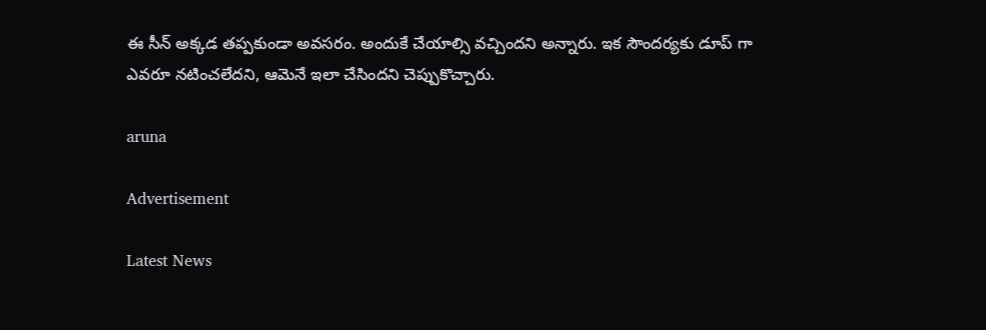ఈ సీన్ అక్కడ తప్పకుండా అవసరం. అందుకే చేయాల్సి వచ్చిందని అన్నారు. ఇక సౌందర్యకు డూప్ గా ఎవరూ నటించలేదని, ఆమెనే ఇలా చేసిందని చెప్పుకొచ్చారు.

aruna

Advertisement

Latest News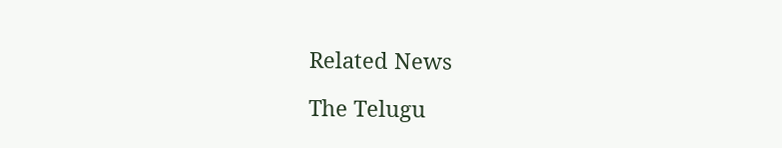Related News

The Telugu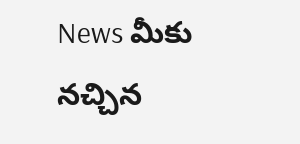News మీకు నచ్చిన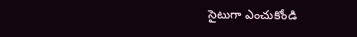సైటుగా ఎంచుకోండి